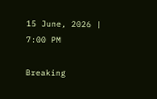15 June, 2026 | 7:00 PM

Breaking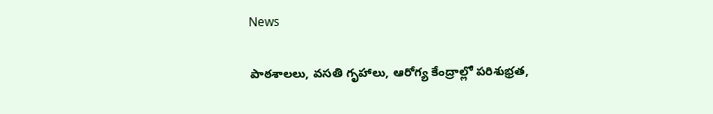News

పాఠశాలలు, వసతి గృహాలు, ఆరోగ్య కేంద్రాల్లో పరిశుభ్రత,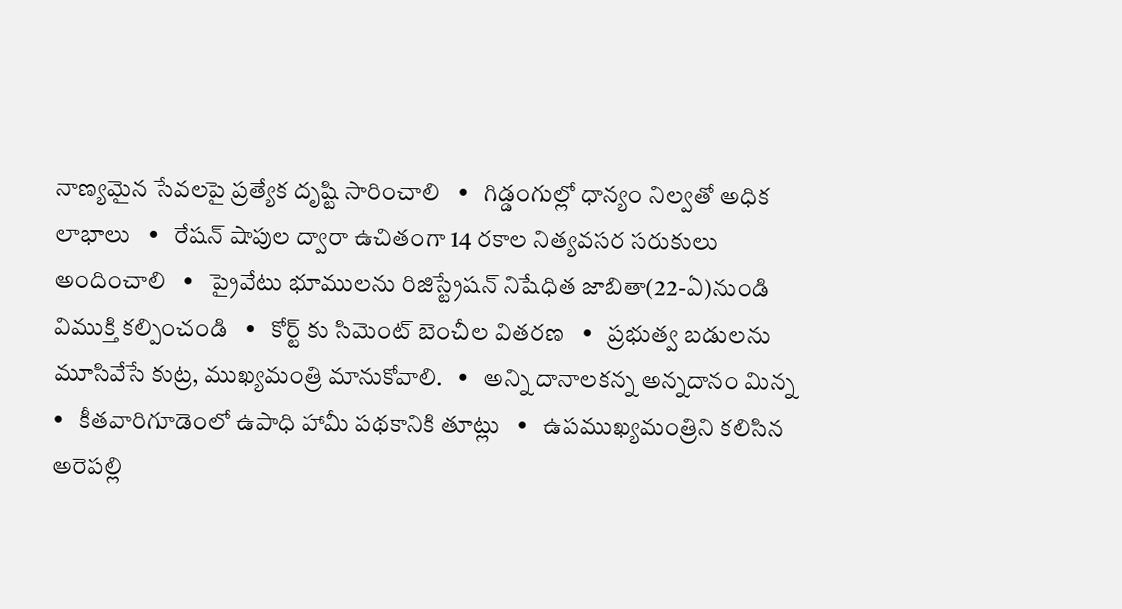నాణ్యమైన సేవలపై ప్రత్యేక దృష్టి సారించాలి   •   గిడ్డంగుల్లో ధాన్యం నిల్వతో అధిక లాభాలు   •   రేషన్ షాపుల ద్వారా ఉచితంగా 14 రకాల నిత్యవసర సరుకులు అందించాలి   •   ప్రైవేటు భూములను రిజిస్ట్రేషన్ నిషేధిత జాబితా(22-ఏ)నుండి విముక్తి కల్పించండి   •   కోర్ట్ కు సిమెంట్ బెంచీల వితరణ   •   ప్రభుత్వ బడులను మూసివేసే కుట్ర, ముఖ్యమంత్రి మానుకోవాలి.   •   అన్ని దానాలకన్న అన్నదానం మిన్న   •   కీతవారిగూడెంలో ఉపాధి హామీ పథకానికి తూట్లు   •   ఉపముఖ్యమంత్రిని కలిసిన అరెపల్లి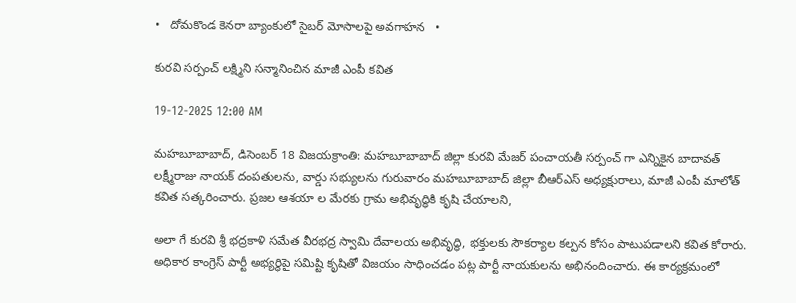•   దోమకొండ కెనరా బ్యాంకులో సైబర్ మోసాలపై అవగాహన   •

కురవి సర్పంచ్ లక్ష్మిని సన్మానించిన మాజీ ఎంపీ కవిత

19-12-2025 12:00 AM

మహబూబాబాద్, డిసెంబర్ 18 విజయక్రాంతి: మహబూబాబాద్ జిల్లా కురవి మేజర్ పంచాయతీ సర్పంచ్ గా ఎన్నికైన బాదావత్ లక్ష్మీరాజు నాయక్ దంపతులను, వార్డు సభ్యులను గురువారం మహబూబాబాద్ జిల్లా బీఆర్‌ఎస్ అధ్యక్షురాలు, మాజీ ఎంపీ మాలోత్ కవిత సత్కరించారు. ప్రజల ఆశయా ల మేరకు గ్రామ అభివృద్ధికి కృషి చేయాలని,

అలా గే కురవి శ్రీ భద్రకాళి సమేత వీరభద్ర స్వామి దేవాలయ అభివృద్ధి, భక్తులకు సౌకర్యాల కల్పన కోసం పాటుపడాలని కవిత కోరారు. అధికార కాంగ్రెస్ పార్టీ అభ్యర్థిపై సమిష్టి కృషితో విజయం సాధించడం పట్ల పార్టీ నాయకులను అభినందించారు. ఈ కార్యక్రమంలో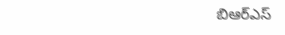బిఆర్‌ఎస్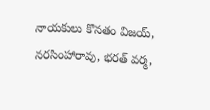నాయకులు కొనతం విజయ్, నరసింహారావు, భరత్ వర్మ,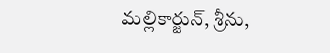మల్లికార్జున్, శ్రీను,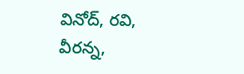వినోద్, రవి, వీరన్న,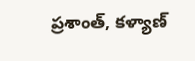ప్రశాంత్, కళ్యాణ్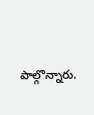పాల్గొన్నారు.